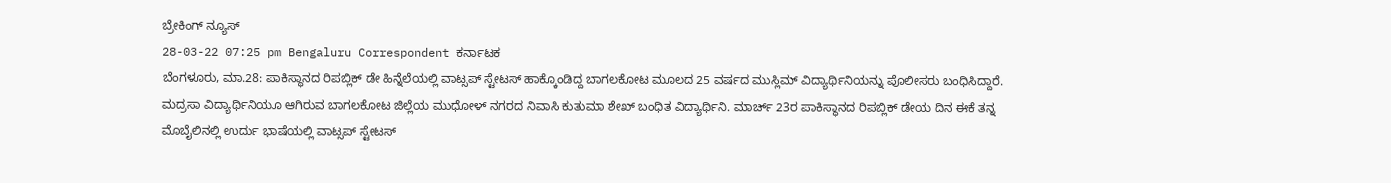ಬ್ರೇಕಿಂಗ್ ನ್ಯೂಸ್
28-03-22 07:25 pm Bengaluru Correspondent ಕರ್ನಾಟಕ
ಬೆಂಗಳೂರು, ಮಾ.28: ಪಾಕಿಸ್ಥಾನದ ರಿಪಬ್ಲಿಕ್ ಡೇ ಹಿನ್ನೆಲೆಯಲ್ಲಿ ವಾಟ್ಸಪ್ ಸ್ಟೇಟಸ್ ಹಾಕ್ಕೊಂಡಿದ್ದ ಬಾಗಲಕೋಟ ಮೂಲದ 25 ವರ್ಷದ ಮುಸ್ಲಿಮ್ ವಿದ್ಯಾರ್ಥಿನಿಯನ್ನು ಪೊಲೀಸರು ಬಂಧಿಸಿದ್ದಾರೆ.
ಮದ್ರಸಾ ವಿದ್ಯಾರ್ಥಿನಿಯೂ ಆಗಿರುವ ಬಾಗಲಕೋಟ ಜಿಲ್ಲೆಯ ಮುಧೋಳ್ ನಗರದ ನಿವಾಸಿ ಕುತುಮಾ ಶೇಖ್ ಬಂಧಿತ ವಿದ್ಯಾರ್ಥಿನಿ. ಮಾರ್ಚ್ 23ರ ಪಾಕಿಸ್ಥಾನದ ರಿಪಬ್ಲಿಕ್ ಡೇಯ ದಿನ ಈಕೆ ತನ್ನ ಮೊಬೈಲಿನಲ್ಲಿ ಉರ್ದು ಭಾಷೆಯಲ್ಲಿ ವಾಟ್ಸಪ್ ಸ್ಟೇಟಸ್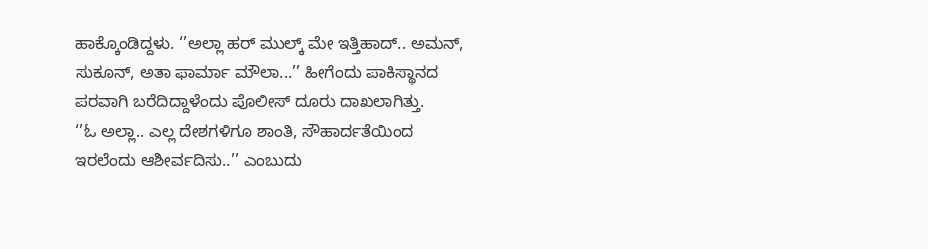ಹಾಕ್ಕೊಂಡಿದ್ದಳು. ‘’ಅಲ್ಲಾ ಹರ್ ಮುಲ್ಕ್ ಮೇ ಇತ್ತಿಹಾದ್.. ಅಮನ್, ಸುಕೂನ್, ಅತಾ ಫಾರ್ಮಾ ಮೌಲಾ...’’ ಹೀಗೆಂದು ಪಾಕಿಸ್ಥಾನದ ಪರವಾಗಿ ಬರೆದಿದ್ದಾಳೆಂದು ಪೊಲೀಸ್ ದೂರು ದಾಖಲಾಗಿತ್ತು.
‘’ಓ ಅಲ್ಲಾ.. ಎಲ್ಲ ದೇಶಗಳಿಗೂ ಶಾಂತಿ, ಸೌಹಾರ್ದತೆಯಿಂದ ಇರಲೆಂದು ಆಶೀರ್ವದಿಸು..’’ ಎಂಬುದು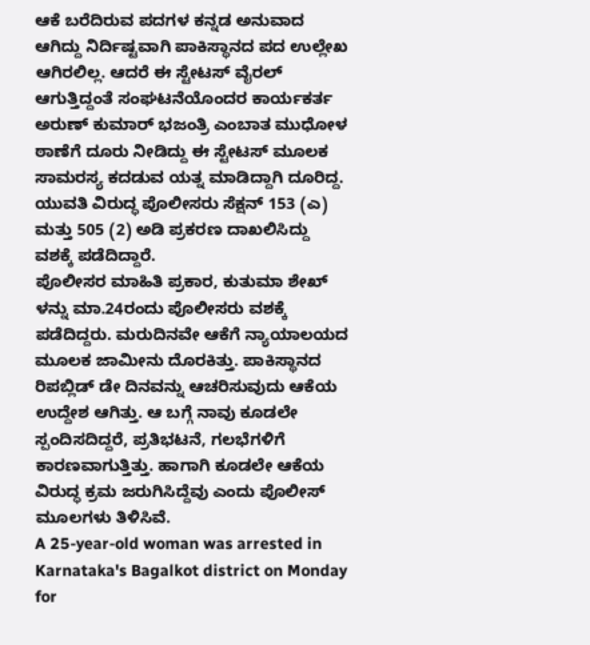ಆಕೆ ಬರೆದಿರುವ ಪದಗಳ ಕನ್ನಡ ಅನುವಾದ ಆಗಿದ್ದು ನಿರ್ದಿಷ್ಟವಾಗಿ ಪಾಕಿಸ್ಥಾನದ ಪದ ಉಲ್ಲೇಖ ಆಗಿರಲಿಲ್ಲ. ಆದರೆ ಈ ಸ್ಟೇಟಸ್ ವೈರಲ್ ಆಗುತ್ತಿದ್ದಂತೆ ಸಂಘಟನೆಯೊಂದರ ಕಾರ್ಯಕರ್ತ ಅರುಣ್ ಕುಮಾರ್ ಭಜಂತ್ರಿ ಎಂಬಾತ ಮುಧೋಳ ಠಾಣೆಗೆ ದೂರು ನೀಡಿದ್ದು ಈ ಸ್ಟೇಟಸ್ ಮೂಲಕ ಸಾಮರಸ್ಯ ಕದಡುವ ಯತ್ನ ಮಾಡಿದ್ದಾಗಿ ದೂರಿದ್ದ. ಯುವತಿ ವಿರುದ್ಧ ಪೊಲೀಸರು ಸೆಕ್ಷನ್ 153 (ಎ) ಮತ್ತು 505 (2) ಅಡಿ ಪ್ರಕರಣ ದಾಖಲಿಸಿದ್ದು ವಶಕ್ಕೆ ಪಡೆದಿದ್ದಾರೆ.
ಪೊಲೀಸರ ಮಾಹಿತಿ ಪ್ರಕಾರ, ಕುತುಮಾ ಶೇಖ್ ಳನ್ನು ಮಾ.24ರಂದು ಪೊಲೀಸರು ವಶಕ್ಕೆ ಪಡೆದಿದ್ದರು. ಮರುದಿನವೇ ಆಕೆಗೆ ನ್ಯಾಯಾಲಯದ ಮೂಲಕ ಜಾಮೀನು ದೊರಕಿತ್ತು. ಪಾಕಿಸ್ಥಾನದ ರಿಪಬ್ಲಿಡ್ ಡೇ ದಿನವನ್ನು ಆಚರಿಸುವುದು ಆಕೆಯ ಉದ್ದೇಶ ಆಗಿತ್ತು. ಆ ಬಗ್ಗೆ ನಾವು ಕೂಡಲೇ ಸ್ಪಂದಿಸದಿದ್ದರೆ, ಪ್ರತಿಭಟನೆ, ಗಲಭೆಗಳಿಗೆ ಕಾರಣವಾಗುತ್ತಿತ್ತು. ಹಾಗಾಗಿ ಕೂಡಲೇ ಆಕೆಯ ವಿರುದ್ಧ ಕ್ರಮ ಜರುಗಿಸಿದ್ದೆವು ಎಂದು ಪೊಲೀಸ್ ಮೂಲಗಳು ತಿಳಿಸಿವೆ.
A 25-year-old woman was arrested in Karnataka's Bagalkot district on Monday for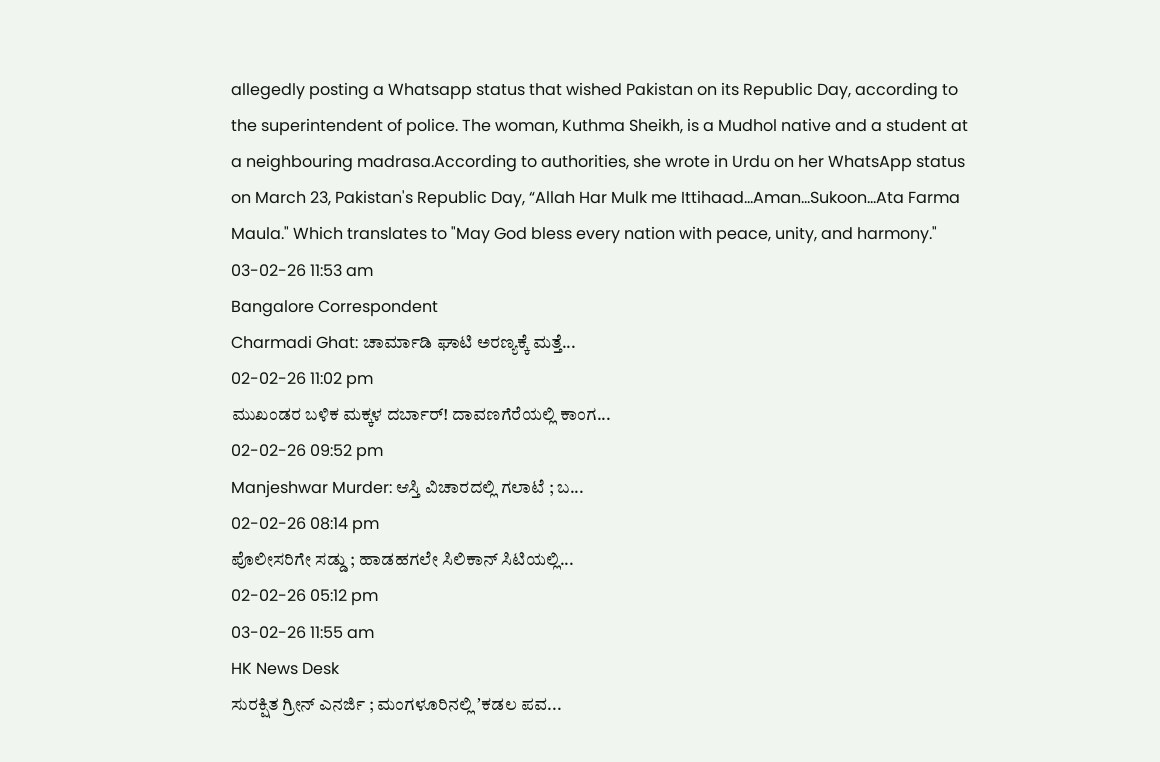allegedly posting a Whatsapp status that wished Pakistan on its Republic Day, according to the superintendent of police. The woman, Kuthma Sheikh, is a Mudhol native and a student at a neighbouring madrasa.According to authorities, she wrote in Urdu on her WhatsApp status on March 23, Pakistan's Republic Day, “Allah Har Mulk me Ittihaad…Aman...Sukoon…Ata Farma Maula." Which translates to "May God bless every nation with peace, unity, and harmony."
03-02-26 11:53 am
Bangalore Correspondent
Charmadi Ghat: ಚಾರ್ಮಾಡಿ ಘಾಟಿ ಅರಣ್ಯಕ್ಕೆ ಮತ್ತೆ...
02-02-26 11:02 pm
ಮುಖಂಡರ ಬಳಿಕ ಮಕ್ಕಳ ದರ್ಬಾರ್! ದಾವಣಗೆರೆಯಲ್ಲಿ ಕಾಂಗ...
02-02-26 09:52 pm
Manjeshwar Murder: ಆಸ್ತಿ ವಿಚಾರದಲ್ಲಿ ಗಲಾಟೆ ; ಬ...
02-02-26 08:14 pm
ಪೊಲೀಸರಿಗೇ ಸಡ್ಡು ; ಹಾಡಹಗಲೇ ಸಿಲಿಕಾನ್ ಸಿಟಿಯಲ್ಲಿ...
02-02-26 05:12 pm
03-02-26 11:55 am
HK News Desk
ಸುರಕ್ಷಿತ ಗ್ರೀನ್ ಎನರ್ಜಿ ; ಮಂಗಳೂರಿನಲ್ಲಿ ʼಕಡಲ ಪವ...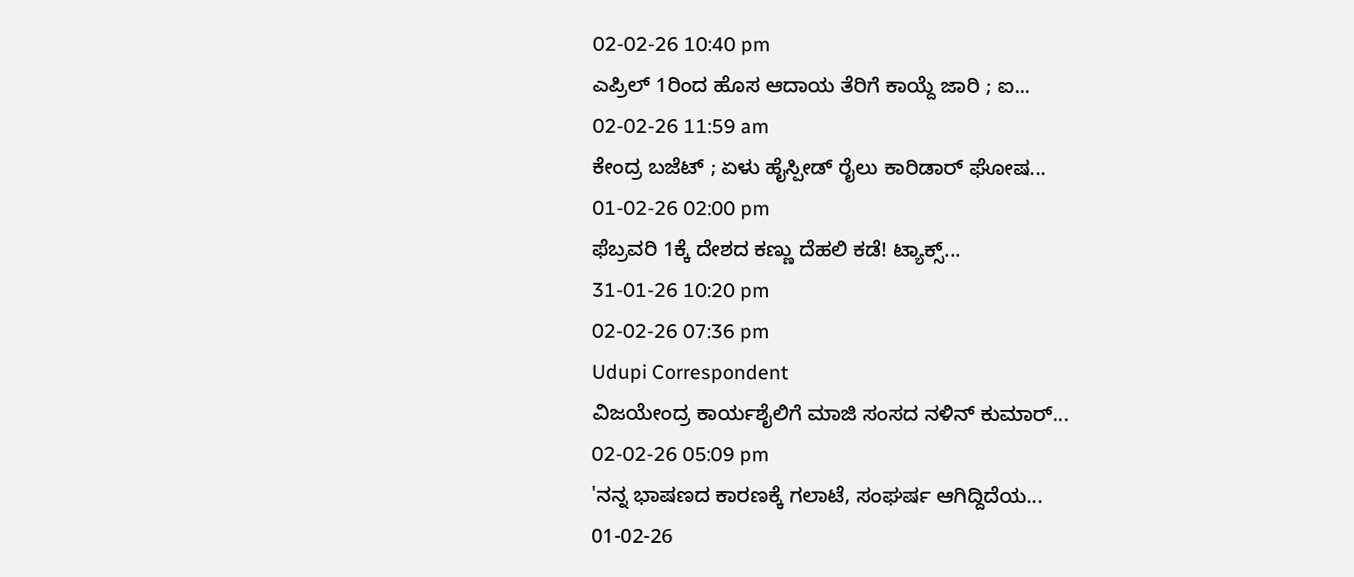02-02-26 10:40 pm
ಎಪ್ರಿಲ್ 1ರಿಂದ ಹೊಸ ಆದಾಯ ತೆರಿಗೆ ಕಾಯ್ದೆ ಜಾರಿ ; ಐ...
02-02-26 11:59 am
ಕೇಂದ್ರ ಬಜೆಟ್ ; ಏಳು ಹೈಸ್ಪೀಡ್ ರೈಲು ಕಾರಿಡಾರ್ ಘೋಷ...
01-02-26 02:00 pm
ಫೆಬ್ರವರಿ 1ಕ್ಕೆ ದೇಶದ ಕಣ್ಣು ದೆಹಲಿ ಕಡೆ! ಟ್ಯಾಕ್ಸ್...
31-01-26 10:20 pm
02-02-26 07:36 pm
Udupi Correspondent
ವಿಜಯೇಂದ್ರ ಕಾರ್ಯಶೈಲಿಗೆ ಮಾಜಿ ಸಂಸದ ನಳಿನ್ ಕುಮಾರ್...
02-02-26 05:09 pm
'ನನ್ನ ಭಾಷಣದ ಕಾರಣಕ್ಕೆ ಗಲಾಟೆ, ಸಂಘರ್ಷ ಆಗಿದ್ದಿದೆಯ...
01-02-26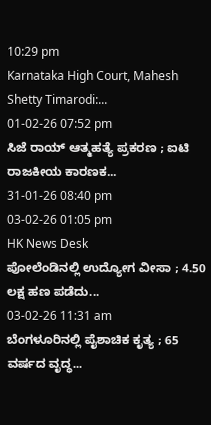10:29 pm
Karnataka High Court, Mahesh Shetty Timarodi:...
01-02-26 07:52 pm
ಸಿಜೆ ರಾಯ್ ಆತ್ಮಹತ್ಯೆ ಪ್ರಕರಣ ; ಐಟಿ ರಾಜಕೀಯ ಕಾರಣಕ...
31-01-26 08:40 pm
03-02-26 01:05 pm
HK News Desk
ಪೋಲೆಂಡಿನಲ್ಲಿ ಉದ್ಯೋಗ ವೀಸಾ ; 4.50 ಲಕ್ಷ ಹಣ ಪಡೆದು...
03-02-26 11:31 am
ಬೆಂಗಳೂರಿನಲ್ಲಿ ಪೈಶಾಚಿಕ ಕೃತ್ಯ ; 65 ವರ್ಷದ ವೃದ್ಧ...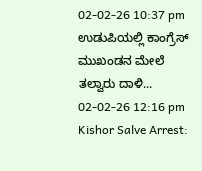02-02-26 10:37 pm
ಉಡುಪಿಯಲ್ಲಿ ಕಾಂಗ್ರೆಸ್ ಮುಖಂಡನ ಮೇಲೆ ತಲ್ವಾರು ದಾಳಿ...
02-02-26 12:16 pm
Kishor Salve Arrest: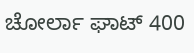ಚೋರ್ಲಾ ಘಾಟ್ 400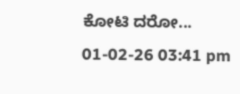ಕೋಟಿ ದರೋ...
01-02-26 03:41 pm